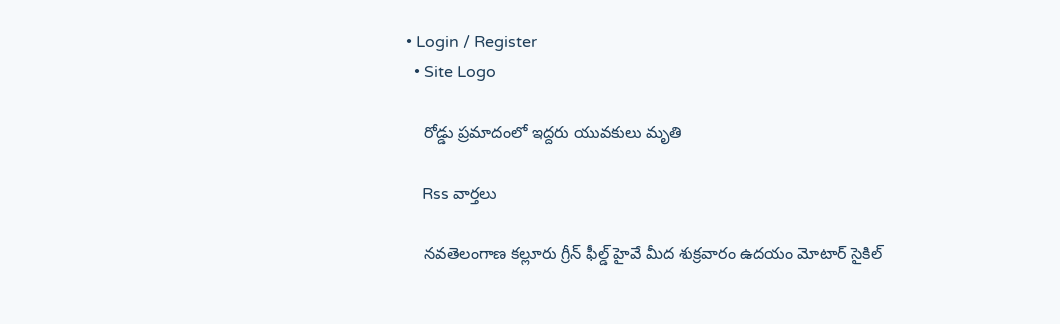• Login / Register
  • Site Logo

    రోడ్డు ప్రమాదంలో ఇద్దరు యువకులు మృతి

    Rss వార్తలు

    నవతెలంగాణ కల్లూరు గ్రీన్ ఫీల్డ్ హైవే మీద శుక్రవారం ఉదయం మోటార్ సైకిల్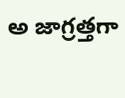అ జాగ్రత్తగా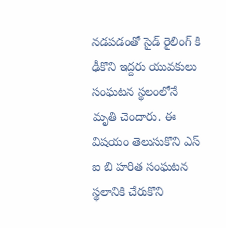నడపడంతో సైడ్ రైలింగ్ కి ఢీకొని ఇద్దరు యువకులు సంఘటన స్థలంలోనే మృతి చెందారు. ఈ విషయం తెలుసుకొని ఎస్ ఐ బి హరిత సంఘటన స్థలానికి చేరుకొని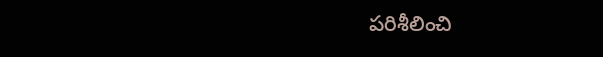పరిశీలించి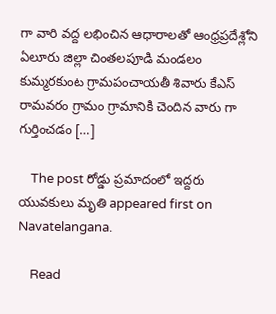గా వారి వద్ద లభించిన ఆధారాలతో ఆంధ్రప్రదేశ్లోని ఏలూరు జిల్లా చింతలపూడి మండలం కుమ్మరకుంట గ్రామపంచాయతీ శివారు కేఎస్ రామవరం గ్రామం గ్రామానికి చెందిన వారు గా గుర్తించడం […]

    The post రోడ్డు ప్రమాదంలో ఇద్దరు యువకులు మృతి appeared first on Navatelangana.

    Read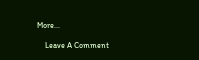More...

    Leave A Comment